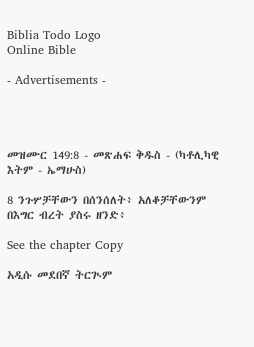Biblia Todo Logo
Online Bible

- Advertisements -




መዝሙር 149:8 - መጽሐፍ ቅዱስ - (ካቶሊካዊ እትም - ኤማሁስ)

8 ንጉሦቻቸውን በሰንሰለት፥ አለቆቻቸውንም በእግር ብረት ያስሩ ዘንድ፥

See the chapter Copy

አዲሱ መደበኛ ትርጒም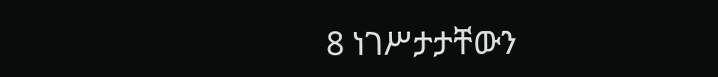8 ነገሥታታቸውን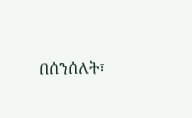በሰንሰለት፣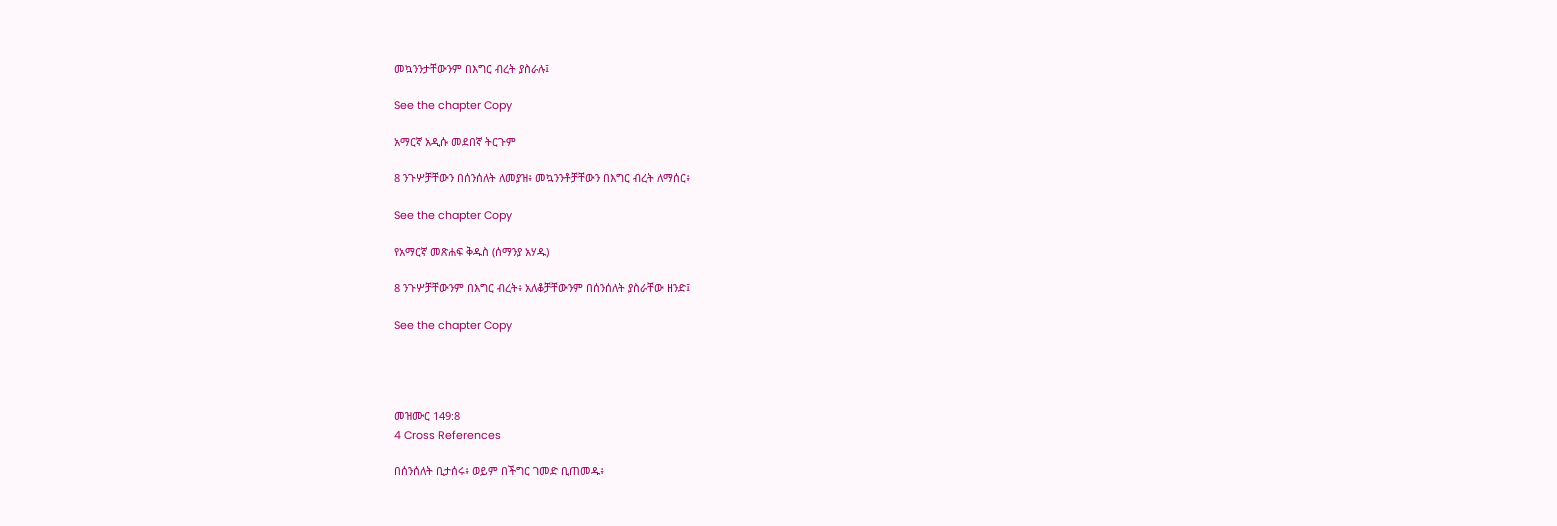መኳንንታቸውንም በእግር ብረት ያስራሉ፤

See the chapter Copy

አማርኛ አዲሱ መደበኛ ትርጉም

8 ንጉሦቻቸውን በሰንሰለት ለመያዝ፥ መኳንንቶቻቸውን በእግር ብረት ለማሰር፥

See the chapter Copy

የአማርኛ መጽሐፍ ቅዱስ (ሰማንያ አሃዱ)

8 ንጉሦቻቸውንም በእግር ብረት፥ አለቆቻቸውንም በሰንሰለት ያስራቸው ዘንድ፤

See the chapter Copy




መዝሙር 149:8
4 Cross References

በሰንሰለት ቢታሰሩ፥ ወይም በችግር ገመድ ቢጠመዱ፥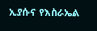ኢያሱና የእስራኤል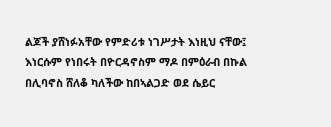ልጆች ያሸነፉአቸው የምድሪቱ ነገሥታት እነዚህ ናቸው፤ እነርሱም የነበሩት በዮርዳኖስም ማዶ በምዕራብ በኩል በሊባኖስ ሸለቆ ካለችው ከበኣልጋድ ወደ ሴይር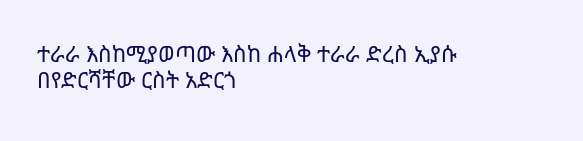ተራራ እስከሚያወጣው እስከ ሐላቅ ተራራ ድረስ ኢያሱ በየድርሻቸው ርስት አድርጎ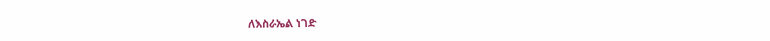ለእስራኤል ነገድ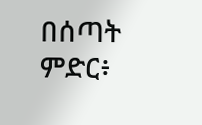በሰጣት ምድር፥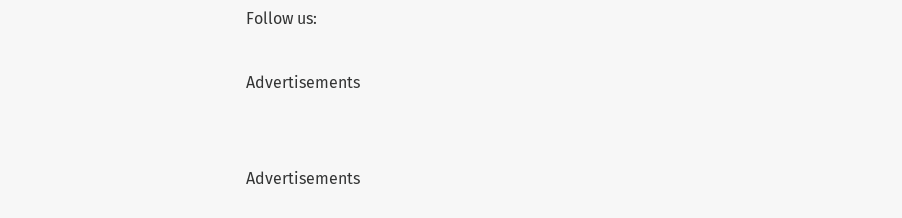Follow us:

Advertisements


Advertisements